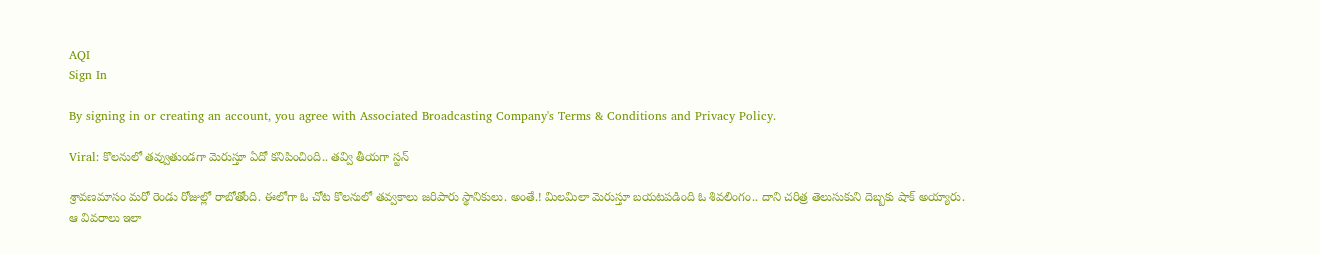AQI
Sign In

By signing in or creating an account, you agree with Associated Broadcasting Company's Terms & Conditions and Privacy Policy.

Viral: కొలనులో తవ్వుతుండగా మెరుస్తూ ఏదో కనిపించింది.. తవ్వి తీయగా స్టన్

శ్రావణమాసం మరో రెండు రోజుల్లో రాబోతోంది. ఈలోగా ఓ చోట కొలనులో తవ్వకాలు జరిపారు స్థానికులు. అంతే.! మిలమిలా మెరుస్తూ బయటపడింది ఓ శివలింగం.. దాని చరిత్ర తెలుసుకుని దెబ్బకు షాక్ అయ్యారు. ఆ వివరాలు ఇలా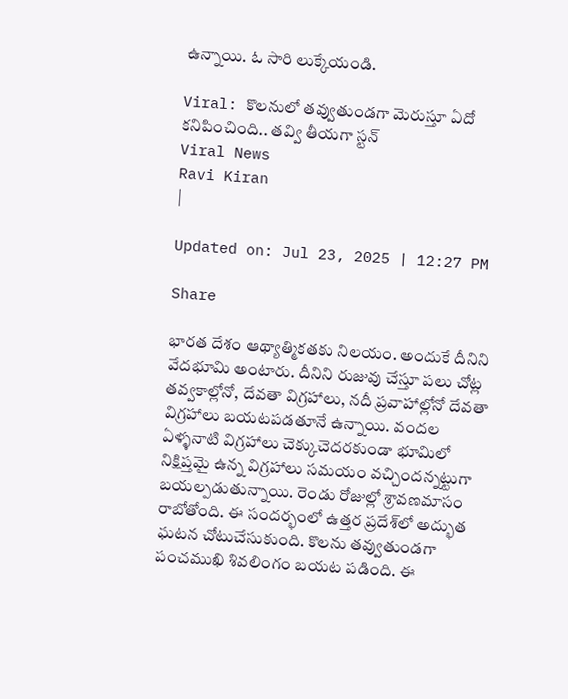ఉన్నాయి. ఓ సారి లుక్కేయండి.

Viral: కొలనులో తవ్వుతుండగా మెరుస్తూ ఏదో కనిపించింది.. తవ్వి తీయగా స్టన్
Viral News
Ravi Kiran
|

Updated on: Jul 23, 2025 | 12:27 PM

Share

భారత దేశం ఆథ్యాత్మికతకు నిలయం. అందుకే దీనిని వేదభూమి అంటారు. దీనిని రుజువు చేస్తూ పలు చోట్ల తవ్వకాల్లోనో, దేవతా విగ్రహాలు, నదీ ప్రవాహాల్లోనో దేవతా విగ్రహాలు బయటపడతూనే ఉన్నాయి. వందల ఏళ్ళనాటి విగ్రహాలు చెక్కుచెదరకుండా భూమిలో నిక్షిప్తమై ఉన్న విగ్రహాలు సమయం వచ్చిందన్నట్టుగా బయల్పడుతున్నాయి. రెండు రోజుల్లో శ్రావణమాసం రాబోతోంది. ఈ సందర్భంలో ఉత్తర ప్రదేశ్‌లో అద్భుత ఘటన చోటుచేసుకుంది. కొలను తవ్వుతుండగా పంచముఖి శివలింగం బయట పడింది. ఈ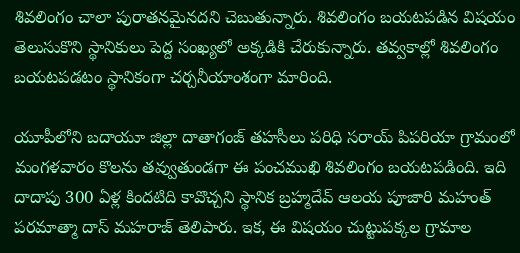శివలింగం చాలా పురాతనమైనదని చెబుతున్నారు. శివలింగం బయటపడిన విషయం తెలుసుకొని స్థానికులు పెద్ద సంఖ్యలో అక్కడికి చేరుకున్నారు. తవ్వకాల్లో శివలింగం బయటపడటం స్థానికంగా చర్చనీయాంశంగా మారింది.

యూపీలోని బ‌దాయూ జిల్లా దాతాగంజ్ త‌హ‌సీలు ప‌రిధి స‌రాయ్ పిప‌రియా గ్రామంలో మంగ‌ళ‌వారం కొల‌ను త‌వ్వుతుండ‌గా ఈ పంచ‌ముఖి శివ‌లింగం బ‌య‌ట‌ప‌డింది. ఇది దాదాపు 300 ఏళ్ల కిందటిది కావొచ్చని స్థానిక బ్రహ్మదేవ్ ఆల‌య పూజారి మ‌హంత్ ప‌ర‌మాత్మా దాస్ మ‌హరాజ్ తెలిపారు. ఇక‌, ఈ విష‌యం చుట్టుప‌క్కల గ్రామాల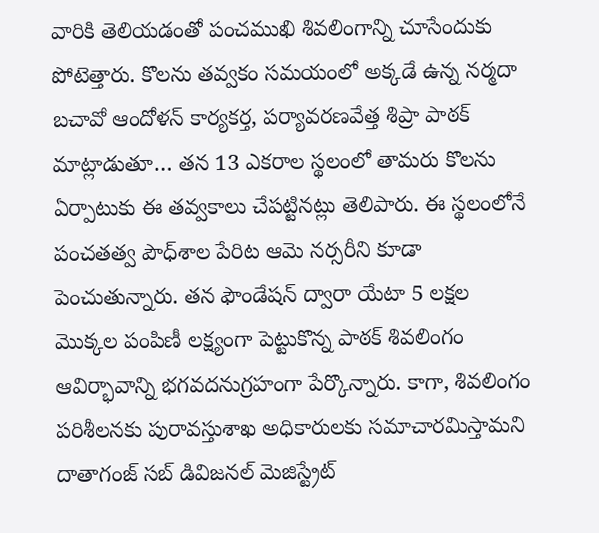వారికి తెలియ‌డంతో పంచ‌ముఖి శివ‌లింగాన్ని చూసేందుకు పోటెత్తారు. కొల‌ను త‌వ్వకం స‌మ‌యంలో అక్కడే ఉన్న న‌ర్మదా బ‌చావో ఆందోళ‌న్ కార్యక‌ర్త, ప‌ర్యావ‌ర‌ణ‌వేత్త శిప్రా పాఠ‌క్ మాట్లాడుతూ… త‌న 13 ఎక‌రాల స్థలంలో తామ‌రు కొల‌ను ఏర్పాటుకు ఈ త‌వ్వకాలు చేప‌ట్టిన‌ట్లు తెలిపారు. ఈ స్థలంలోనే పంచ‌త‌త్వ పౌధ్‌శాల పేరిట ఆమె న‌ర్సరీని కూడా పెంచుతున్నారు. త‌న ఫౌండేష‌న్ ద్వారా యేటా 5 లక్షల మొక్కల పంపిణీ ల‌క్ష్యంగా పెట్టుకొన్న పాఠ‌క్ శివ‌లింగం ఆవిర్భావాన్ని భ‌గ‌వ‌ద‌నుగ్రహంగా పేర్కొన్నారు. కాగా, శివ‌లింగం ప‌రిశీల‌న‌కు పురావ‌స్తుశాఖ అధికారుల‌కు సమాచారమిస్తామని దాతాగంజ్ స‌బ్ డివిజ‌న‌ల్ మెజిస్ట్రేట్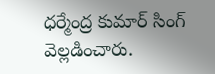ధ‌ర్మేంద్ర కుమార్ సింగ్ వెల్లడించారు.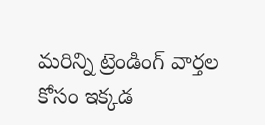మరిన్ని ట్రెండింగ్ వార్తల కోసం ఇక్కడ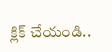క్లిక్ చేయండి..